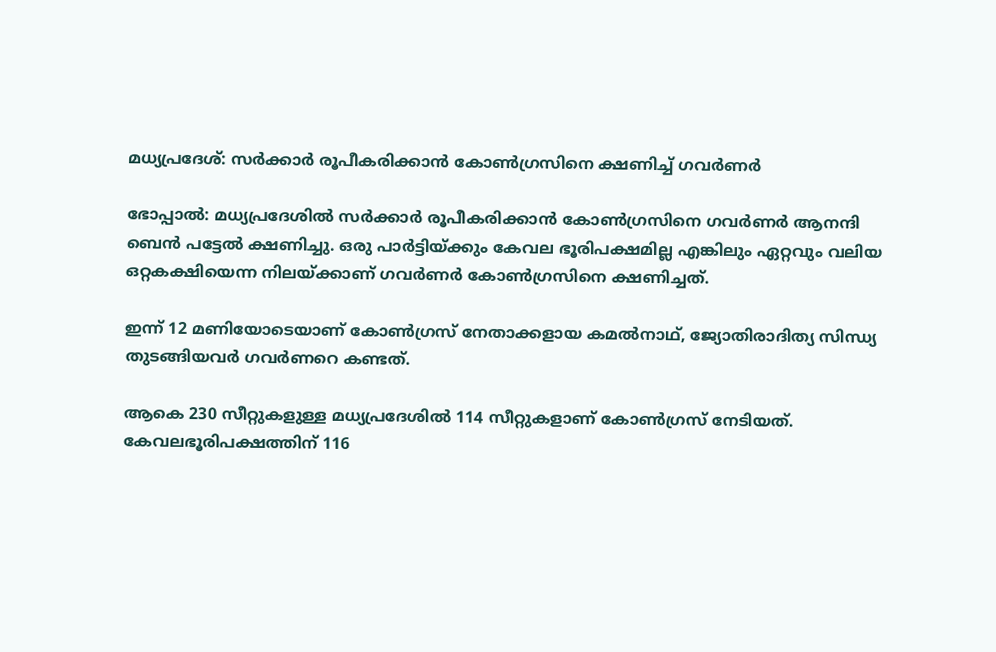മധ്യപ്രദേശ്: സര്‍ക്കാര്‍ രൂപീകരിക്കാന്‍ കോണ്‍ഗ്രസിനെ ക്ഷണിച്ച് ഗവര്‍ണര്‍

ഭോപ്പാല്‍: മധ്യപ്രദേശില്‍ സര്‍ക്കാര്‍ രൂപീകരിക്കാന്‍ കോണ്‍ഗ്രസിനെ ഗവര്‍ണര്‍ ആനന്ദി ബെന്‍ പട്ടേല്‍ ക്ഷണിച്ചു. ഒരു പാര്‍ട്ടിയ്ക്കും കേവല ഭൂരിപക്ഷമില്ല എങ്കിലും ഏറ്റവും വലിയ ഒറ്റകക്ഷിയെന്ന നിലയ്ക്കാണ് ഗവര്‍ണര്‍ കോണ്‍ഗ്രസിനെ ക്ഷണിച്ചത്.

ഇന്ന് 12 മണിയോടെയാണ് കോണ്‍ഗ്രസ്‌ നേതാക്കളായ കമല്‍നാഥ്‌, ജ്യോതിരാദിത്യ സിന്ധ്യ തുടങ്ങിയവര്‍ ഗവര്‍ണറെ കണ്ടത്.

ആകെ 230 സീറ്റുകളുള്ള മധ്യപ്രദേശില്‍ 114 സീറ്റുകളാണ് കോണ്‍ഗ്രസ് നേടിയത്. കേവലഭൂരിപക്ഷത്തിന് 116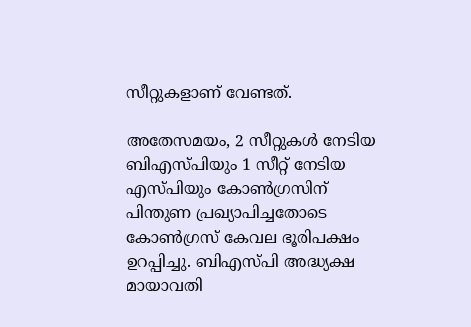സീറ്റുകളാണ് വേണ്ടത്.

അതേസമയം, 2 സീറ്റുകള്‍ നേടിയ ബിഎസ്പിയും 1 സീറ്റ് നേടിയ എസ്പിയും കോണ്‍ഗ്രസിന് പിന്തുണ പ്രഖ്യാപിച്ചതോടെ കോണ്‍ഗ്രസ് കേവല ഭൂരിപക്ഷം ഉറപ്പിച്ചു. ബിഎസ്പി അദ്ധ്യക്ഷ മായാവതി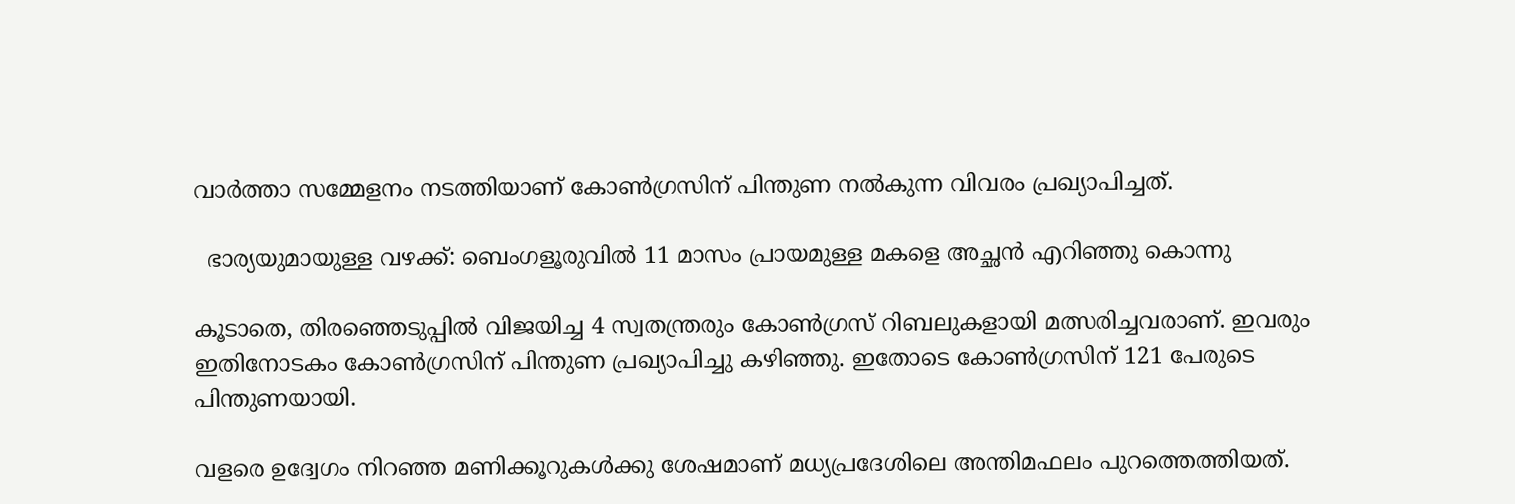വാര്‍ത്താ സമ്മേളനം നടത്തിയാണ് കോണ്‍ഗ്രസിന് പിന്തുണ നല്‍കുന്ന വിവരം പ്രഖ്യാപിച്ചത്.

  ഭാര്യയുമായുള്ള വഴക്ക്: ബെംഗളൂരുവിൽ 11 മാസം പ്രായമുള്ള മകളെ അച്ഛൻ എറിഞ്ഞു കൊന്നു

കൂടാതെ, തിരഞ്ഞെടുപ്പില്‍ വിജയിച്ച 4 സ്വതന്ത്രരും കോണ്‍ഗ്രസ് റിബലുകളായി മത്സരിച്ചവരാണ്. ഇവരും ഇതിനോടകം കോണ്‍ഗ്രസിന് പിന്തുണ പ്രഖ്യാപിച്ചു കഴിഞ്ഞു. ഇതോടെ കോണ്‍ഗ്രസിന് 121 പേരുടെ പിന്തുണയായി.

വളരെ ഉദ്വേഗം നിറഞ്ഞ മണിക്കൂറുകള്‍ക്കു ശേഷമാണ് മധ്യപ്രദേശിലെ അന്തിമഫലം പുറത്തെത്തിയത്.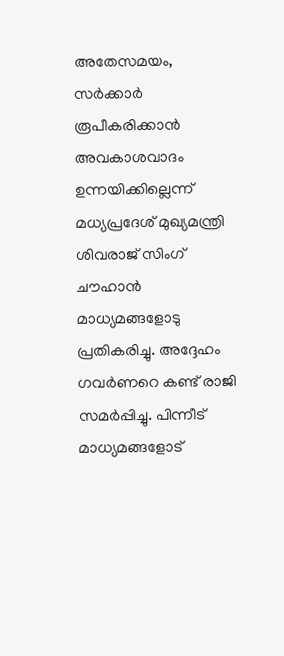അതേസമയം, സര്‍ക്കാര്‍ രൂപീകരിക്കാന്‍ അവകാശവാദം ഉന്നയിക്കില്ലെന്ന് മധ്യപ്രദേശ് മുഖ്യമന്ത്രി ശിവരാജ് സിംഗ് ചൗഹാന്‍ മാധ്യമങ്ങളോടു പ്രതികരിച്ചു. അദ്ദേഹം ഗവര്‍ണറെ കണ്ട് രാജി സമര്‍പ്പിച്ചു. പിന്നീട് മാധ്യമങ്ങളോട്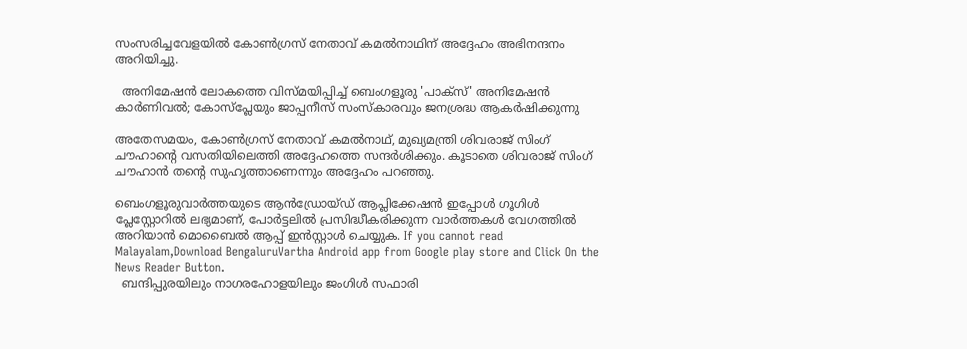സംസരിച്ചവേളയില്‍ കോണ്‍ഗ്രസ് നേതാവ് കമല്‍നാഥിന് അദ്ദേഹം അഭിനന്ദനം അറിയിച്ചു.

  അനിമേഷൻ ലോകത്തെ വിസ്മയിപ്പിച്ച് ബെംഗളൂരു 'പാക്സ്' അനിമേഷൻ കാർണിവൽ; കോസ്‌പ്ലേയും ജാപ്പനീസ് സംസ്കാരവും ജനശ്രദ്ധ ആകർഷിക്കുന്നു

അതേസമയം, കോണ്‍ഗ്രസ് നേതാവ് കമല്‍നാഥ്‌, മുഖ്യമന്ത്രി ശിവരാജ് സിംഗ് ചൗഹാന്‍റെ വസതിയിലെത്തി അദ്ദേഹത്തെ സന്ദര്‍ശിക്കും. കൂടാതെ ശിവരാജ് സിംഗ് ചൗഹാന്‍ തന്‍റെ സുഹൃത്താണെന്നും അദ്ദേഹം പറഞ്ഞു.

ബെംഗളൂരുവാർത്തയുടെ ആൻഡ്രോയ്ഡ് ആപ്ലിക്കേഷൻ ഇപ്പോൾ ഗൂഗിൾ പ്ലേസ്റ്റോറിൽ ലഭ്യമാണ്, പോർട്ടലിൽ പ്രസിദ്ധീകരിക്കുന്ന വാർത്തകൾ വേഗത്തിൽ അറിയാൻ മൊബൈൽ ആപ്പ് ഇൻസ്റ്റാൾ ചെയ്യുക. If you cannot read Malayalam,Download BengaluruVartha Android app from Google play store and Click On the News Reader Button.
  ബന്ദിപ്പുരയിലും നാഗരഹോളയിലും ജംഗിൾ സഫാരി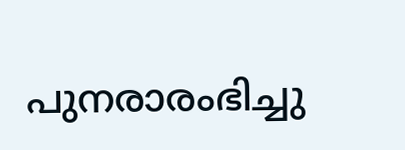പുനരാരംഭിച്ചു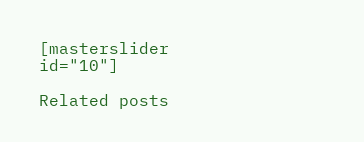[masterslider id="10"]

Related posts